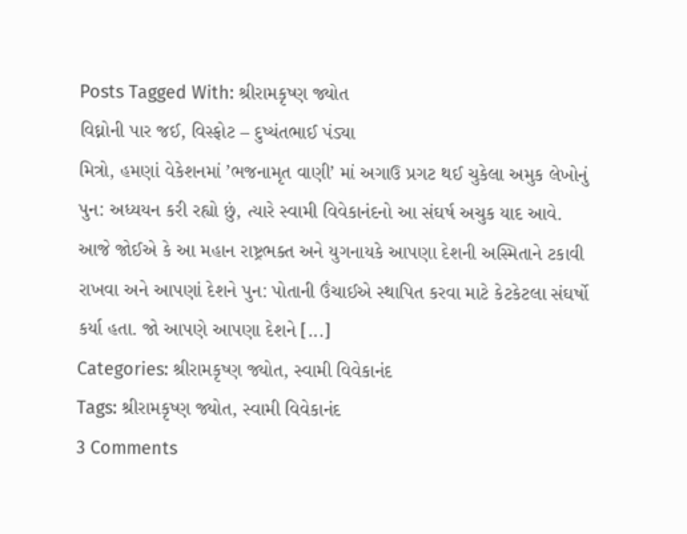Posts Tagged With: શ્રીરામકૃષ્ણ જ્યોત
વિઘ્નોની પાર જઈ, વિસ્ફોટ – દુષ્યંતભાઈ પંડ્યા
મિત્રો, હમણાં વેકેશનમાં ’ભજનામૃત વાણી’ માં અગાઉ પ્રગટ થઈ ચુકેલા અમુક લેખોનું પુન: અધ્યયન કરી રહ્યો છું, ત્યારે સ્વામી વિવેકાનંદનો આ સંઘર્ષ અચુક યાદ આવે. આજે જોઈએ કે આ મહાન રાષ્ટ્રભક્ત અને યુગનાયકે આપણા દેશની અસ્મિતાને ટકાવી રાખવા અને આપણાં દેશને પુન: પોતાની ઉંચાઈએ સ્થાપિત કરવા માટે કેટકેટલા સંઘર્ષો કર્યા હતા. જો આપણે આપણા દેશને [...]
Categories: શ્રીરામકૃષ્ણ જ્યોત, સ્વામી વિવેકાનંદ
Tags: શ્રીરામકૃષ્ણ જ્યોત, સ્વામી વિવેકાનંદ
3 Comments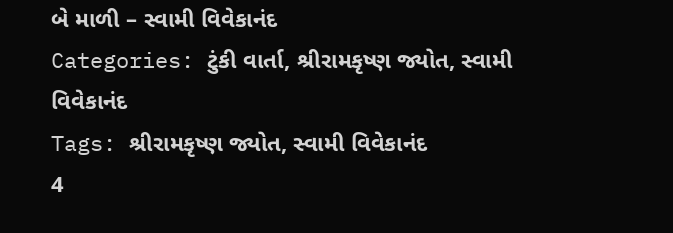બે માળી – સ્વામી વિવેકાનંદ
Categories: ટુંકી વાર્તા, શ્રીરામકૃષ્ણ જ્યોત, સ્વામી વિવેકાનંદ
Tags: શ્રીરામકૃષ્ણ જ્યોત, સ્વામી વિવેકાનંદ
4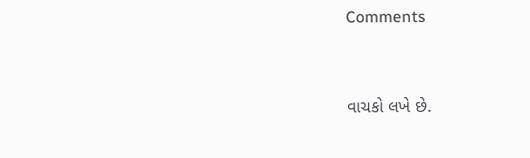Comments


વાચકો લખે છે.